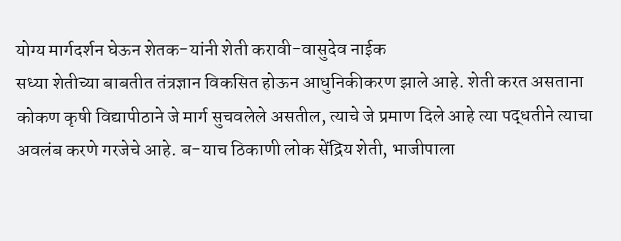योग्य मार्गदर्शन घेऊन शेतक-यांनी शेती करावी-वासुदेव नाईक
सध्या शेतीच्या बाबतीत तंत्रज्ञान विकसित होऊन आधुनिकीकरण झाले आहे. शेती करत असताना कोकण कृषी विद्यापीठाने जे मार्ग सुचवलेले असतील, त्याचे जे प्रमाण दिले आहे त्या पद्धतीने त्याचा अवलंब करणे गरजेचे आहे. ब-याच ठिकाणी लोक सेंद्रिय शेती, भाजीपाला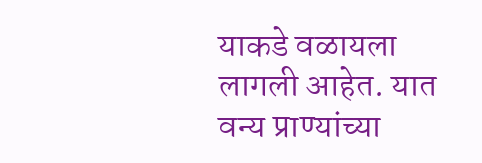याकडे वळायला लागली आहेत. यात वन्य प्राण्यांच्या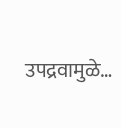उपद्रवामुळे…